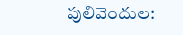పులివెందుల: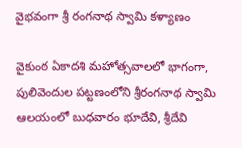వైభవంగా శ్రీ రంగనాథ స్వామి కళ్యాణం

వైకుంఠ ఏకాదశి మహోత్సవాలలో భాగంగా, పులివెందుల పట్టణంలోని శ్రీరంగనాథ స్వామి ఆలయంలో బుధవారం భూదేవి, శ్రీదేవి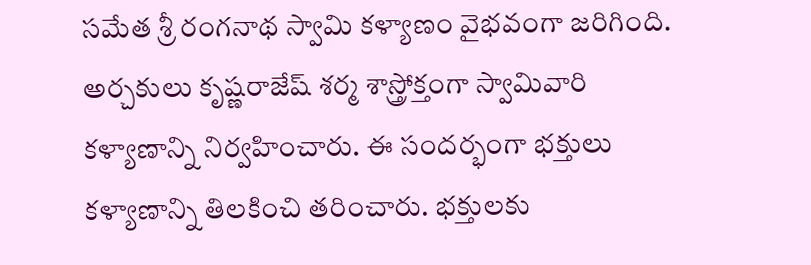సమేత శ్రీ రంగనాథ స్వామి కళ్యాణం వైభవంగా జరిగింది. అర్చకులు కృష్ణరాజేష్ శర్మ శాస్త్రోక్తంగా స్వామివారి కళ్యాణాన్ని నిర్వహించారు. ఈ సందర్భంగా భక్తులు కళ్యాణాన్ని తిలకించి తరించారు. భక్తులకు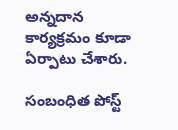అన్నదాన కార్యక్రమం కూడా ఏర్పాటు చేశారు.

సంబంధిత పోస్ట్